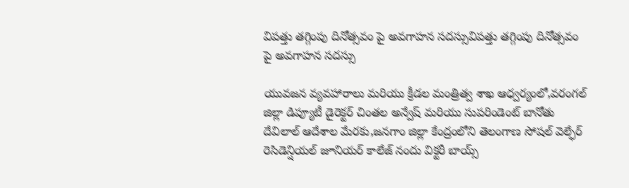విపత్తు తగ్గింపు దినోత్సవం పై అవగాహన సదస్సువిపత్తు తగ్గింపు దినోత్సవం పై అవగాహన సదస్సు

యువజన వ్యవహారాలు మరియు క్రీడల మంత్రిత్వ శాఖ ఆధ్వర్యంలో,వరంగల్ జిల్లా డిప్యూటీ డైరెక్టర్ చింతల అన్వేష్ మరియు సుపరిండెంట్ బానోతు దేవిలాల్ ఆదేశాల మేరకు,జనగాం జిల్లా కేంద్రంలోని తెలంగాణ సోషల్ వెల్ఫేర్ రెసిడెన్షియల్ జూనియర్ కాలేజ్ నందు విక్టరీ బాయ్స్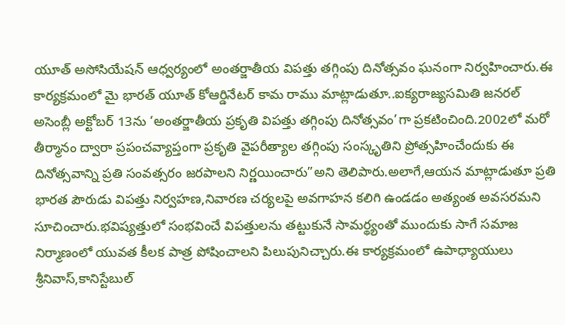యూత్ అసోసియేషన్ ఆధ్వర్యంలో అంతర్జాతీయ విపత్తు తగ్గింపు దినోత్సవం ఘనంగా నిర్వహించారు.ఈ కార్యక్రమంలో మై భారత్ యూత్ కోఆర్డినేటర్ కామ రాము మాట్లాడుతూ..ఐక్యరాజ్యసమితి జనరల్ అసెంబ్లీ అక్టోబర్ 13ను ‘అంతర్జాతీయ ప్రకృతి విపత్తు తగ్గింపు దినోత్సవం’గా ప్రకటించింది.2002లో మరో తీర్మానం ద్వారా ప్రపంచవ్యాప్తంగా ప్రకృతి వైపరీత్యాల తగ్గింపు సంస్కృతిని ప్రోత్సహించేందుకు ఈ దినోత్సవాన్ని ప్రతి సంవత్సరం జరపాలని నిర్ణయించారు”అని తెలిపారు.అలాగే,ఆయన మాట్లాడుతూ ప్రతి భారత పౌరుడు విపత్తు నిర్వహణ,నివారణ చర్యలపై అవగాహన కలిగి ఉండడం అత్యంత అవసరమని సూచించారు.భవిష్యత్తులో సంభవించే విపత్తులను తట్టుకునే సామర్థ్యంతో ముందుకు సాగే సమాజ నిర్మాణంలో యువత కీలక పాత్ర పోషించాలని పిలుపునిచ్చారు.ఈ కార్యక్రమంలో ఉపాధ్యాయులు శ్రీనివాస్,కానిస్టేబుల్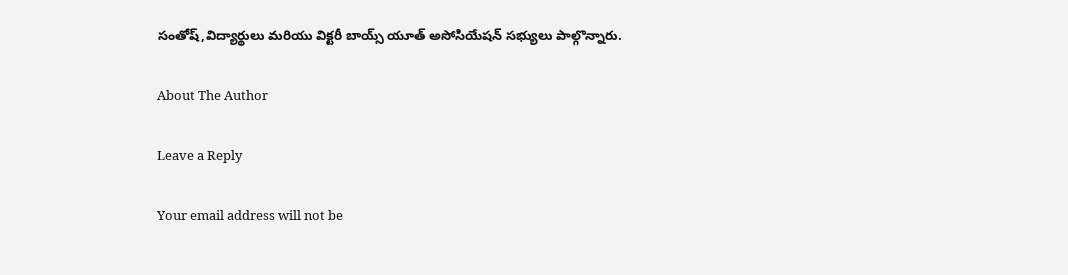సంతోష్,విద్యార్థులు మరియు విక్టరీ బాయ్స్ యూత్ అసోసియేషన్ సభ్యులు పాల్గొన్నారు.

About The Author

Leave a Reply

Your email address will not be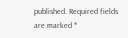published. Required fields are marked *